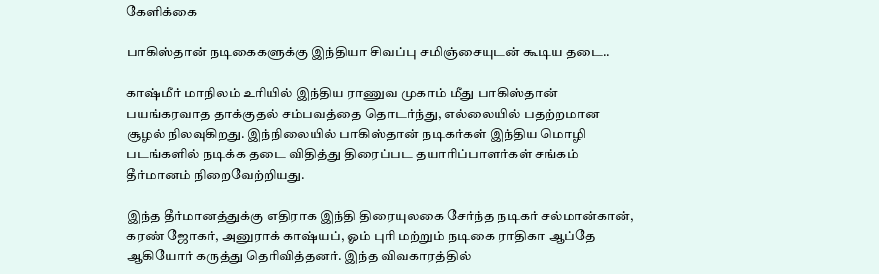கேளிக்கை

பாகிஸ்தான் நடிகைகளுக்கு இந்தியா சிவப்பு சமிஞ்சையுடன் கூடிய தடை..

காஷ்மீர் மாநிலம் உரியில் இந்திய ராணுவ முகாம் மீது பாகிஸ்தான் பயங்கரவாத தாக்குதல் சம்பவத்தை தொடர்ந்து, எல்லையில் பதற்றமான சூழல் நிலவுகிறது. இந்நிலையில் பாகிஸ்தான் நடிகர்கள் இந்திய மொழி படங்களில் நடிக்க தடை விதித்து திரைப்பட தயாரிப்பாளர்கள் சங்கம் தீர்மானம் நிறைவேற்றியது.

இந்த தீர்மானத்துக்கு எதிராக இந்தி திரையுலகை சேர்ந்த நடிகர் சல்மான்கான், கரண் ஜோகர், அனுராக் காஷ்யப், ஓம் புரி மற்றும் நடிகை ராதிகா ஆப்தே ஆகியோர் கருத்து தெரிவித்தனர். இந்த விவகாரத்தில்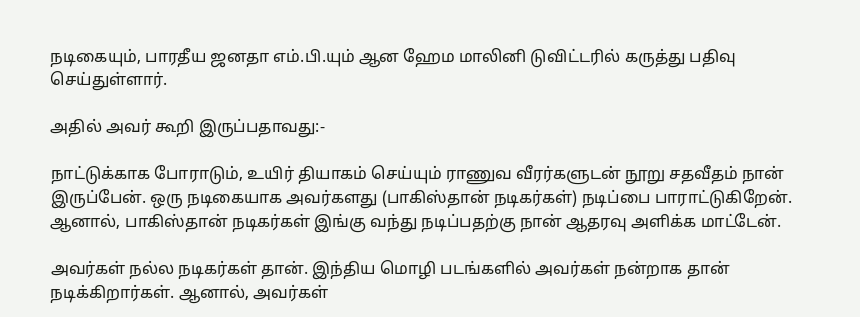நடிகையும், பாரதீய ஜனதா எம்.பி.யும் ஆன ஹேம மாலினி டுவிட்டரில் கருத்து பதிவு செய்துள்ளார்.

அதில் அவர் கூறி இருப்பதாவது:-

நாட்டுக்காக போராடும், உயிர் தியாகம் செய்யும் ராணுவ வீரர்களுடன் நூறு சதவீதம் நான் இருப்பேன். ஒரு நடிகையாக அவர்களது (பாகிஸ்தான் நடிகர்கள்) நடிப்பை பாராட்டுகிறேன். ஆனால், பாகிஸ்தான் நடிகர்கள் இங்கு வந்து நடிப்பதற்கு நான் ஆதரவு அளிக்க மாட்டேன்.

அவர்கள் நல்ல நடிகர்கள் தான். இந்திய மொழி படங்களில் அவர்கள் நன்றாக தான் நடிக்கிறார்கள். ஆனால், அவர்கள்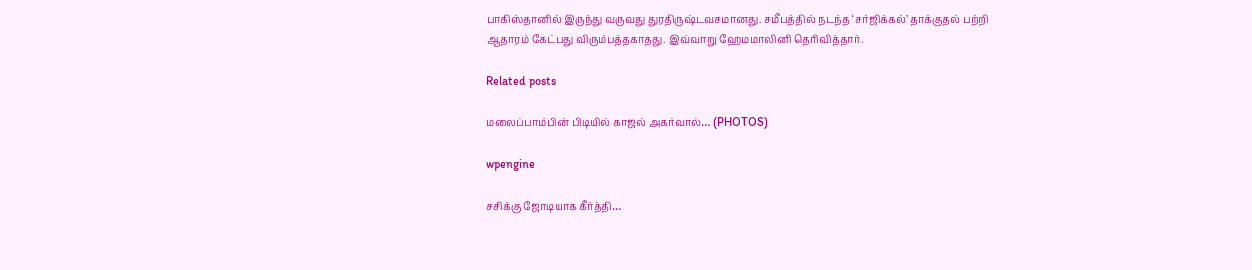பாகிஸ்தானில் இருந்து வருவது துரதிருஷ்டவசமானது. சமீபத்தில் நடந்த ‘சர்ஜிக்கல்’ தாக்குதல் பற்றி ஆதாரம் கேட்பது விரும்பத்தகாதது. இவ்வாறு ஹேமமாலினி தெரிவித்தார்.

Related posts

மலைப்பாம்பின் பிடியில் காஜல் அகர்வால்… (PHOTOS)

wpengine

சசிக்கு ஜோடியாக கீர்த்தி…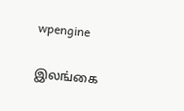wpengine

இலங்கை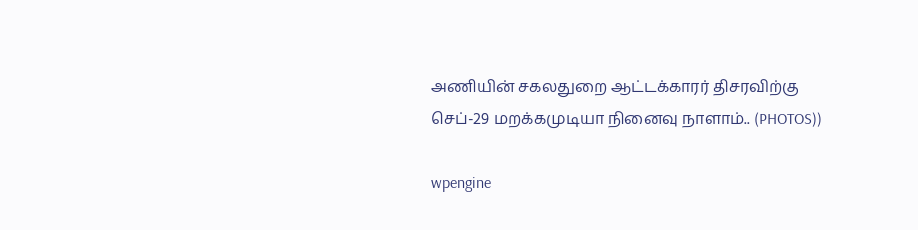அணியின் சகலதுறை ஆட்டக்காரர் திசரவிற்கு செப்-29 மறக்கமுடியா நினைவு நாளாம்.. (PHOTOS))

wpengine